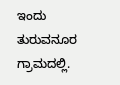ಇಂದು ತುರುವನೂರ ಗ್ರಾಮದಲ್ಲಿ.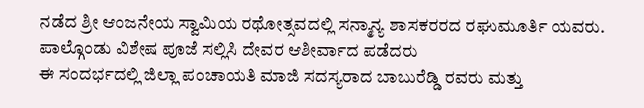ನಡೆದ ಶ್ರೀ ಆಂಜನೇಯ ಸ್ವಾಮಿಯ ರಥೋತ್ಸವದಲ್ಲಿ ಸನ್ಮಾನ್ಯ ಶಾಸಕರರದ ರಘುಮೂರ್ತಿ ಯವರು. ಪಾಲ್ಗೊಂಡು ವಿಶೇಷ ಪೂಜೆ ಸಲ್ಲಿಸಿ ದೇವರ ಆಶೀರ್ವಾದ ಪಡೆದರು
ಈ ಸಂದರ್ಭದಲ್ಲಿ ಜಿಲ್ಲಾ ಪಂಚಾಯತಿ ಮಾಜಿ ಸದಸ್ಯರಾದ ಬಾಬುರೆಡ್ಡಿ ರವರು ಮತ್ತು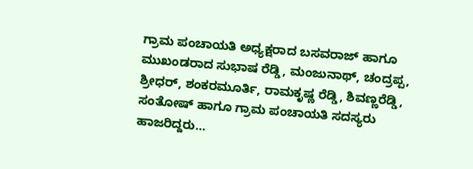ಗ್ರಾಮ ಪಂಚಾಯತಿ ಅಧ್ಯಕ್ಷರಾದ ಬಸವರಾಜ್ ಹಾಗೂ ಮುಖಂಡರಾದ ಸುಭಾಷ ರೆಡ್ಡಿ, ಮಂಜುನಾಥ್, ಚಂದ್ರಪ್ಪ, ಶ್ರೀಧರ್, ಶಂಕರಮೂರ್ತಿ, ರಾಮಕೃಷ್ಣ ರೆಡ್ಡಿ, ಶಿವಣ್ಣರೆಡ್ಡಿ, ಸಂತೋಷ್ ಹಾಗೂ ಗ್ರಾಮ ಪಂಚಾಯತಿ ಸದಸ್ಯರು ಹಾಜರಿದ್ದರು…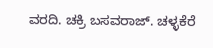ವರದಿ. ಚಕ್ರಿ ಬಸವರಾಜ್. ಚಳ್ಳಕೆರೆ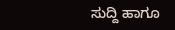ಸುದ್ದಿ ಹಾಗೂ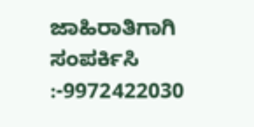ಜಾಹಿರಾತಿಗಾಗಿ ಸಂಪರ್ಕಿಸಿ :-9972422030